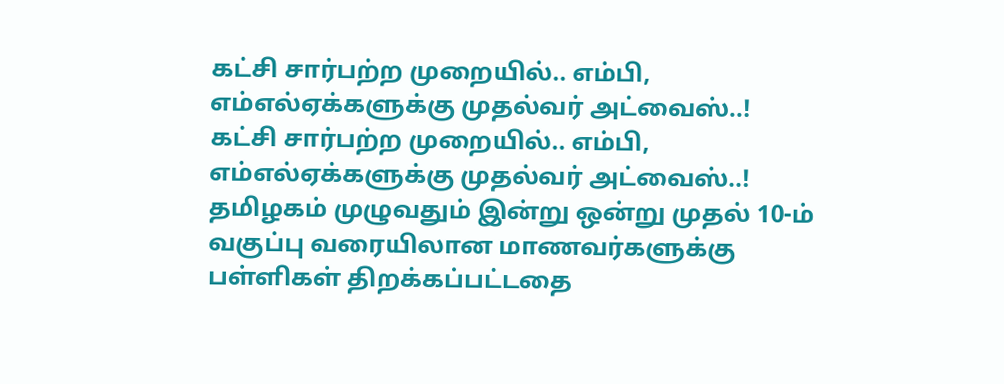கட்சி சார்பற்ற முறையில்.. எம்பி, எம்எல்ஏக்களுக்கு முதல்வர் அட்வைஸ்..!
கட்சி சார்பற்ற முறையில்.. எம்பி, எம்எல்ஏக்களுக்கு முதல்வர் அட்வைஸ்..!
தமிழகம் முழுவதும் இன்று ஒன்று முதல் 10-ம் வகுப்பு வரையிலான மாணவர்களுக்கு பள்ளிகள் திறக்கப்பட்டதை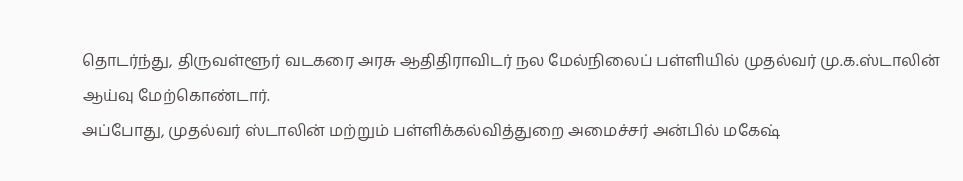தொடர்ந்து, திருவள்ளூர் வடகரை அரசு ஆதிதிராவிடர் நல மேல்நிலைப் பள்ளியில் முதல்வர் மு.க.ஸ்டாலின் ஆய்வு மேற்கொண்டார்.
அப்போது, முதல்வர் ஸ்டாலின் மற்றும் பள்ளிக்கல்வித்துறை அமைச்சர் அன்பில் மகேஷ்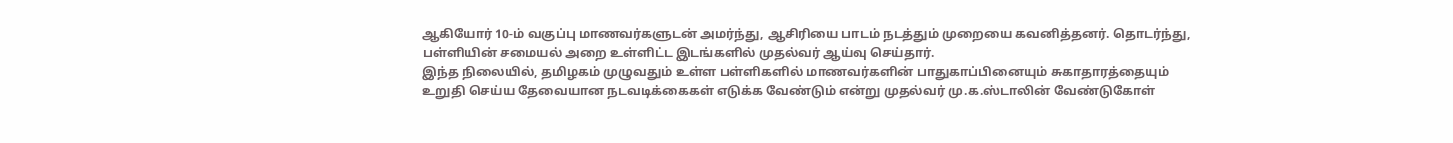ஆகியோர் 10-ம் வகுப்பு மாணவர்களுடன் அமர்ந்து, ஆசிரியை பாடம் நடத்தும் முறையை கவனித்தனர். தொடர்ந்து, பள்ளியின் சமையல் அறை உள்ளிட்ட இடங்களில் முதல்வர் ஆய்வு செய்தார்.
இந்த நிலையில், தமிழகம் முழுவதும் உள்ள பள்ளிகளில் மாணவர்களின் பாதுகாப்பினையும் சுகாதாரத்தையும் உறுதி செய்ய தேவையான நடவடிக்கைகள் எடுக்க வேண்டும் என்று முதல்வர் மு.க.ஸ்டாலின் வேண்டுகோள்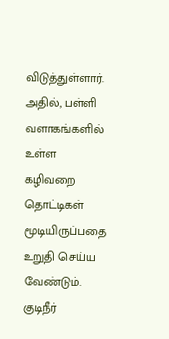விடுத்துள்ளார்.
அதில், பள்ளி வளாகங்களில் உள்ள கழிவறை தொட்டிகள் மூடியிருப்பதை உறுதி செய்ய வேண்டும். குடிநீர்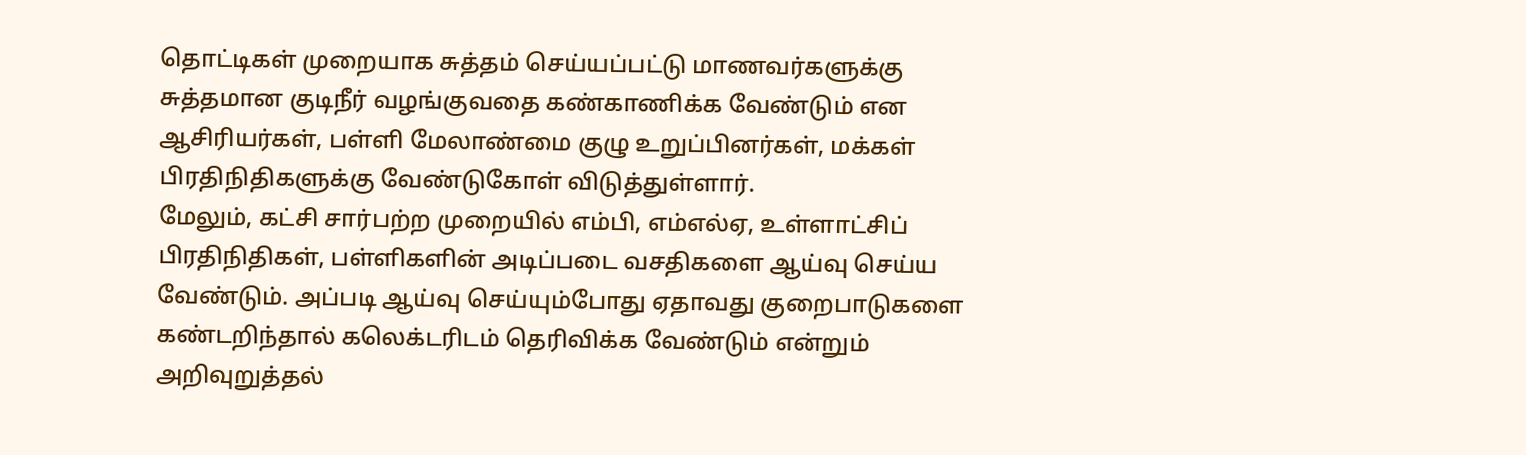தொட்டிகள் முறையாக சுத்தம் செய்யப்பட்டு மாணவர்களுக்கு சுத்தமான குடிநீர் வழங்குவதை கண்காணிக்க வேண்டும் என ஆசிரியர்கள், பள்ளி மேலாண்மை குழு உறுப்பினர்கள், மக்கள் பிரதிநிதிகளுக்கு வேண்டுகோள் விடுத்துள்ளார்.
மேலும், கட்சி சார்பற்ற முறையில் எம்பி, எம்எல்ஏ, உள்ளாட்சிப் பிரதிநிதிகள், பள்ளிகளின் அடிப்படை வசதிகளை ஆய்வு செய்ய வேண்டும். அப்படி ஆய்வு செய்யும்போது ஏதாவது குறைபாடுகளை கண்டறிந்தால் கலெக்டரிடம் தெரிவிக்க வேண்டும் என்றும் அறிவுறுத்தல்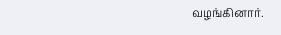வழங்கினார்.